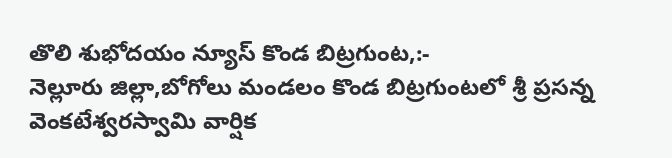తొలి శుభోదయం న్యూస్ కొండ బిట్రగుంట,:-
నెల్లూరు జిల్లా,బోగోలు మండలం కొండ బిట్రగుంటలో శ్రీ ప్రసన్న వెంకటేశ్వరస్వామి వార్షిక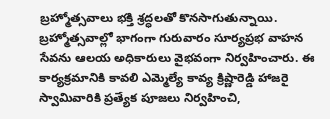బ్రహ్మోత్సవాలు భక్తి శ్రద్ధలతో కొనసాగుతున్నాయి. బ్రహ్మోత్సవాల్లో భాగంగా గురువారం సూర్యప్రభ వాహన సేవను ఆలయ అధికారులు వైభవంగా నిర్వహించారు. ఈ కార్యక్రమానికి కావలి ఎమ్మెల్యే కావ్య క్రిష్ణారెడ్డి హాజరై స్వామివారికి ప్రత్యేక పూజలు నిర్వహించి,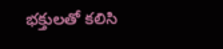భక్తులతో కలిసి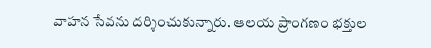వాహన సేవను దర్శించుకున్నారు. ఆలయ ప్రాంగణం భక్తుల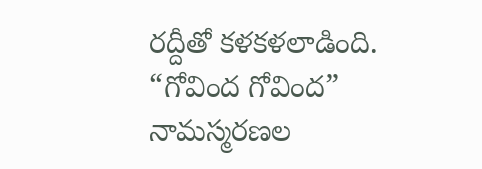రద్దీతో కళకళలాడింది. “గోవింద గోవింద” నామస్మరణల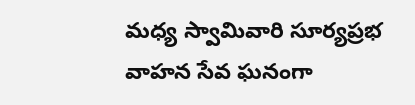మధ్య స్వామివారి సూర్యప్రభ వాహన సేవ ఘనంగా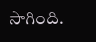సాగింది.